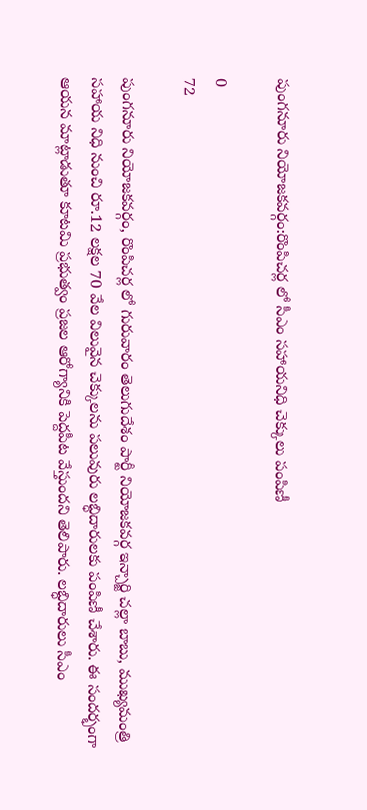పుంగనూరు నియోజకవర్గం:రొంపిచర్ల లో సీఎం సహాయనిధి చెక్కులు పంపిణీ

0
72

పుంగనూరు నియోజకవర్గం, రొంపిచర్ల లో గురువారం తెలుగుదేశం పార్టీ నియోజకవర్గ ఇన్చార్జి చల్లా బాబు, ముఖ్యమంత్రి సహాయ నిధి నుంచి రూ.12 లక్షల 70 వేల విలువైన చెక్కులను పలువురు లబ్ధిదారులకు పంపిణీ చేశారు. ఈ సందర్భంగా ఆయన మాట్లాడుతూ కూటమి ప్రభుత్వం ప్రజల ఆరోగ్యానికి పెద్దపీట వేస్తుందని తెలిపారు. లబ్ధిదారులు సీఎం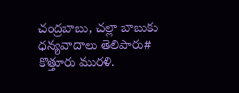చంద్రబాబు, చల్లా బాబుకు ధన్యవాదాలు తెలిపారు# కొత్తూరు మురళి.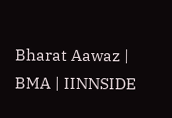Bharat Aawaz | BMA | IINNSIDE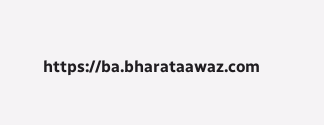https://ba.bharataawaz.com